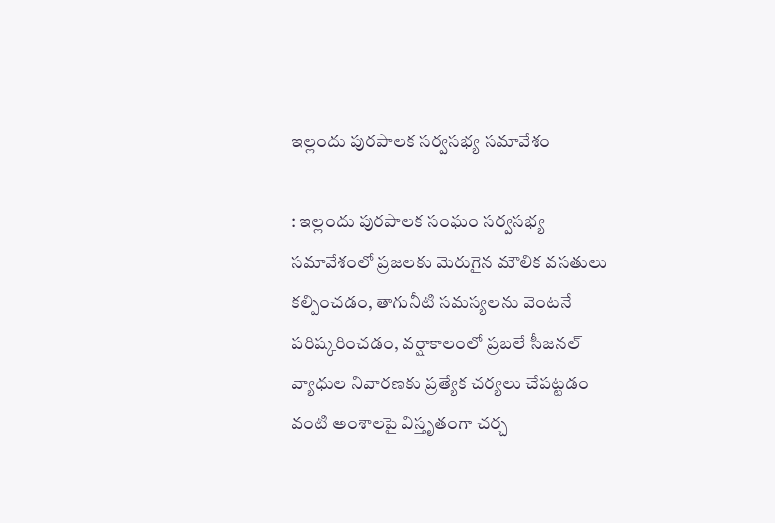ఇల్లందు పురపాలక సర్వసభ్య సమావేశం

: ఇల్లందు పురపాలక సంఘం సర్వసభ్య సమావేశంలో ప్రజలకు మెరుగైన మౌలిక వసతులు కల్పించడం, తాగునీటి సమస్యలను వెంటనే పరిష్కరించడం, వర్షాకాలంలో ప్రబలే సీజనల్ వ్యాధుల నివారణకు ప్రత్యేక చర్యలు చేపట్టడం వంటి అంశాలపై విస్తృతంగా చర్చ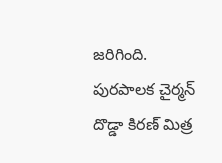జరిగింది. పురపాలక చైర్మన్ దొడ్డా కిరణ్ మిత్ర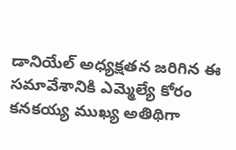డానియేల్ అధ్యక్షతన జరిగిన ఈ సమావేశానికి ఎమ్మెల్యే కోరం కనకయ్య ముఖ్య అతిథిగా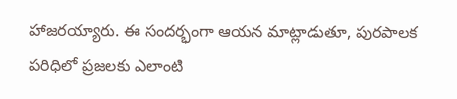హాజరయ్యారు. ఈ సందర్భంగా ఆయన మాట్లాడుతూ, పురపాలక పరిధిలో ప్రజలకు ఎలాంటి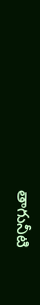తాగునీటి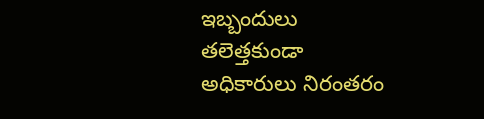ఇబ్బందులు తలెత్తకుండా అధికారులు నిరంతరం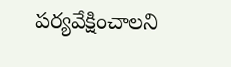పర్యవేక్షించాలని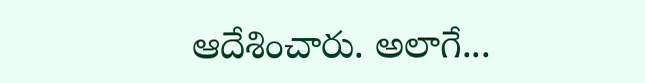ఆదేశించారు. అలాగే...